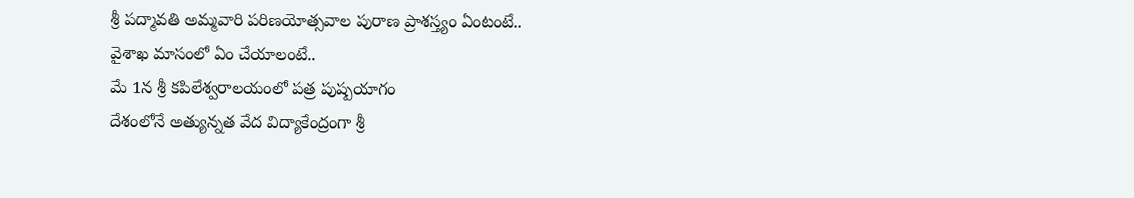శ్రీ పద్మావతి అమ్మవారి పరిణయోత్సవాల పురాణ ప్రాశస్త్యం ఏంటంటే..
వైశాఖ మాసంలో ఏం చేయాలంటే..
మే 1న శ్రీ కపిలేశ్వరాలయంలో పత్ర పుష్పయాగం
దేశంలోనే అత్యున్నత వేద విద్యాకేంద్రంగా శ్రీ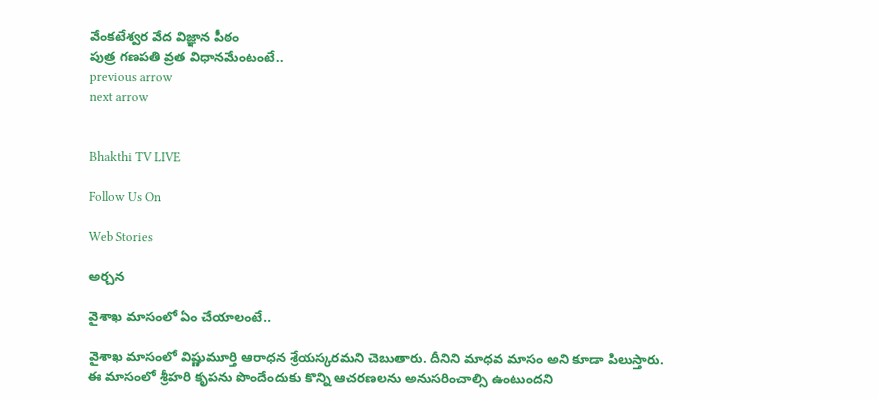వేంకటేశ్వర వేద విజ్ఞాన పీఠం
పుత్ర గణపతి వ్రత విధానమేంటంటే..
previous arrow
next arrow


Bhakthi TV LIVE

Follow Us On

Web Stories

అర్చన

వైశాఖ మాసంలో ఏం చేయాలంటే..

వైశాఖ మాసంలో విష్ణుమూర్తి ఆరాధన శ్రేయస్కరమని చెబుతారు. దీనిని మాధవ మాసం అని కూడా పిలుస్తారు. ఈ మాసంలో శ్రీహరి కృపను పొందేందుకు కొన్ని ఆచరణలను అనుసరించాల్సి ఉంటుందని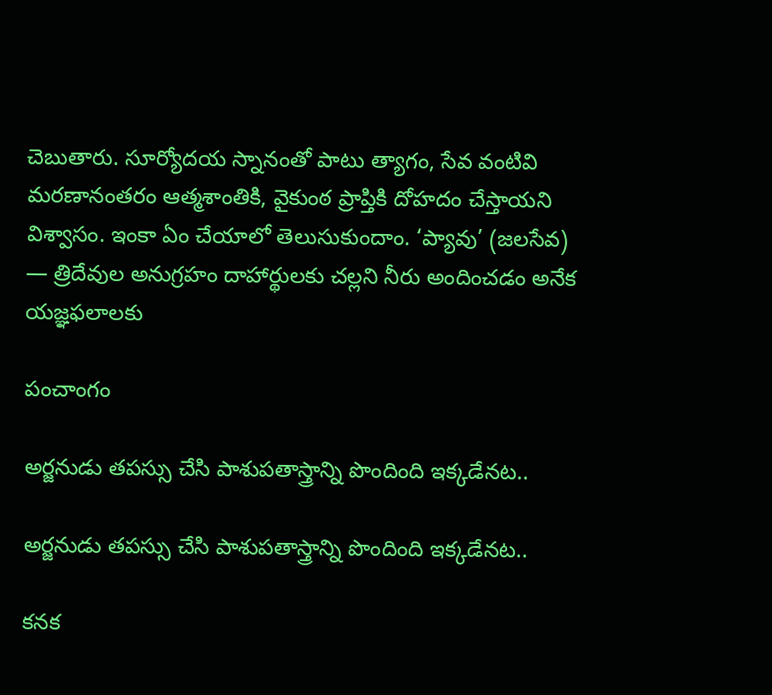చెబుతారు. సూర్యోదయ స్నానంతో పాటు త్యాగం, సేవ వంటివి మరణానంతరం ఆత్మశాంతికి, వైకుంఠ ప్రాప్తికి దోహదం చేస్తాయని విశ్వాసం. ఇంకా ఏం చేయాలో తెలుసుకుందాం. ‘ప్యావు’ (జలసేవ) — త్రిదేవుల అనుగ్రహం దాహార్థులకు చల్లని నీరు అందించడం అనేక యజ్ఞఫలాలకు

పంచాంగం

అర్జనుడు తపస్సు చేసి పాశుపతాస్త్రాన్ని పొందింది ఇక్కడేనట..

అర్జనుడు తపస్సు చేసి పాశుపతాస్త్రాన్ని పొందింది ఇక్కడేనట..

కనక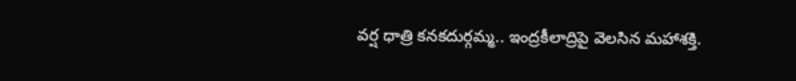వర్ష ధాత్రి కనకదుర్గమ్మ.. ఇంద్రకీలాద్రిపై వెలసిన మహాశక్తి.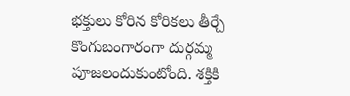భక్తులు కోరిన కోరికలు తీర్చే కొంగుబంగారంగా దుర్గమ్మ పూజలందుకుంటోంది. శక్తికి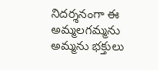నిదర్శనంగా ఈ అమ్మలగమ్మను అమ్మను భక్తులు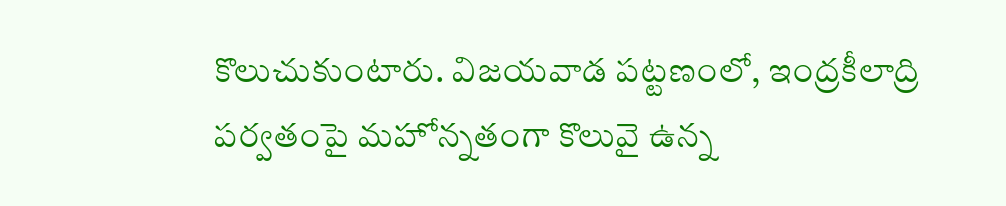కొలుచుకుంటారు. విజయవాడ పట్టణంలో, ఇంద్రకీలాద్రి పర్వతంపై మహోన్నతంగా కొలువై ఉన్న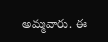అమ్మవారు. ఈ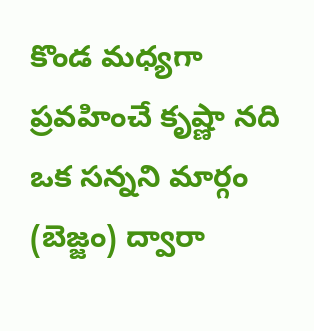కొండ మధ్యగా ప్రవహించే కృష్ణా నది ఒక సన్నని మార్గం (బెజ్జం) ద్వారా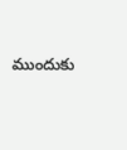ముందుకు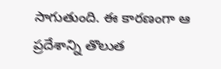సాగుతుంది. ఈ కారణంగా ఆ ప్రదేశాన్ని తొలుత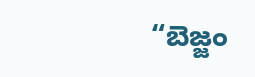“బెజ్జం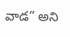వాడ” అని